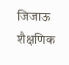जिजाऊ शैक्षणिक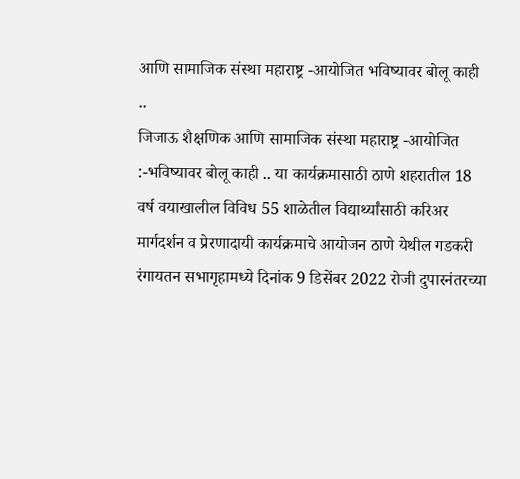आणि सामाजिक संस्था महाराष्ट्र -आयोजित भविष्यावर बोलू काही ..
जिजाऊ शैक्षणिक आणि सामाजिक संस्था महाराष्ट्र -आयोजित :-भविष्यावर बोलू काही .. या कार्यक्रमासाठी ठाणे शहरातील 18 वर्ष वयाखालील विविध 55 शाळेतील विद्यार्थ्यांसाठी करिअर मार्गदर्शन व प्रेरणादायी कार्यक्रमाचे आयोजन ठाणे येथील गडकरी रंगायतन सभागृहामध्ये दिनांक 9 डिसेंबर 2022 रोजी दुपारनंतरच्या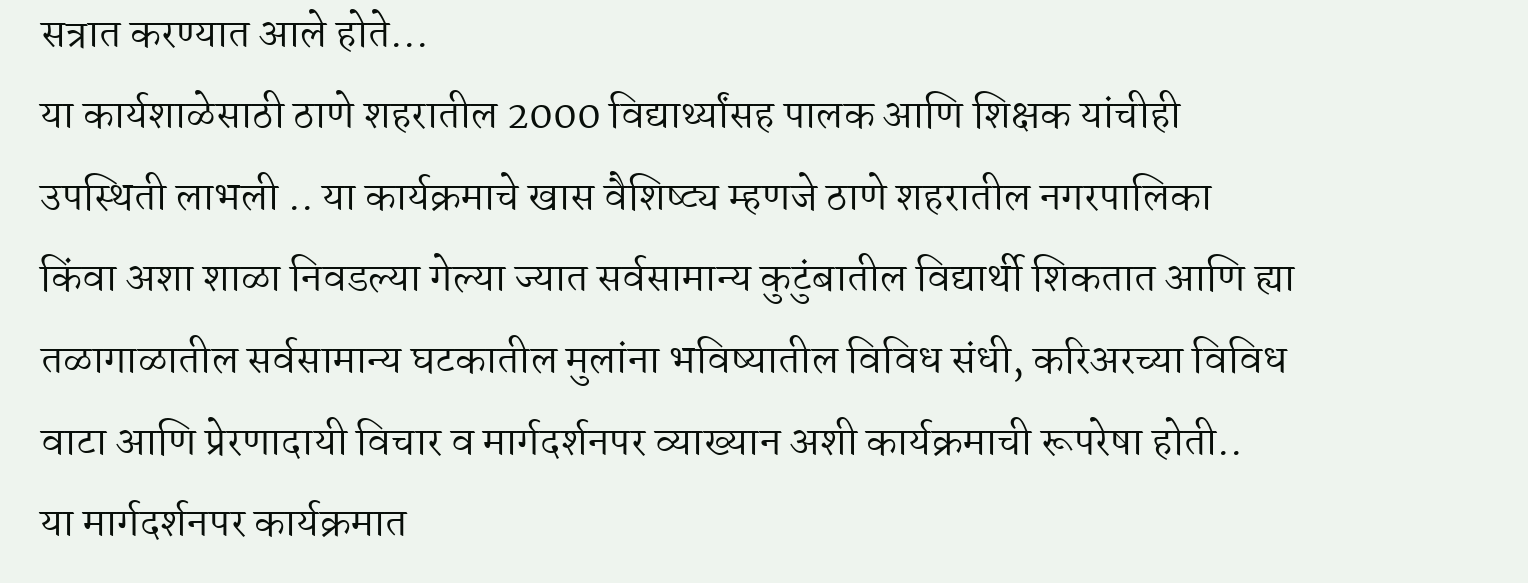सत्रात करण्यात आले होते...
या कार्यशाळेसाठी ठाणे शहरातील 2000 विद्यार्थ्यांसह पालक आणि शिक्षक यांचीही उपस्थिती लाभली .. या कार्यक्रमाचे खास वैशिष्ट्य म्हणजे ठाणे शहरातील नगरपालिका किंवा अशा शाळा निवडल्या गेल्या ज्यात सर्वसामान्य कुटुंबातील विद्यार्थी शिकतात आणि ह्या तळागाळातील सर्वसामान्य घटकातील मुलांना भविष्यातील विविध संधी, करिअरच्या विविध वाटा आणि प्रेरणादायी विचार व मार्गदर्शनपर व्याख्यान अशी कार्यक्रमाची रूपरेषा होती..
या मार्गदर्शनपर कार्यक्रमात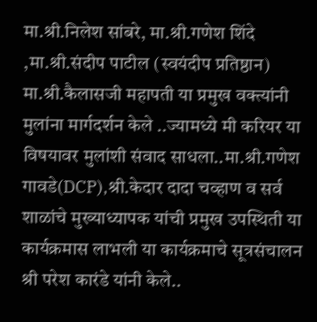मा.श्री.निलेश सांबरे, मा.श्री.गणेश शिंदे ,मा.श्री.संदीप पाटील (स्वयंदीप प्रतिष्ठान) मा.श्री.कैलासजी महापती या प्रमुख वक्त्यांनी मुलांना मार्गदर्शन केले ..ज्यामध्ये मी करियर या विषयावर मुलांशी संवाद साधला..मा.श्री.गणेश गावडे(DCP),श्री.केदार दादा चव्हाण व सर्व शाळांचे मुख्याध्यापक यांची प्रमुख उपस्थिती या कार्यक्रमास लाभली या कार्यक्रमाचे सूत्रसंचालन श्री परेश कारंडे यांनी केले..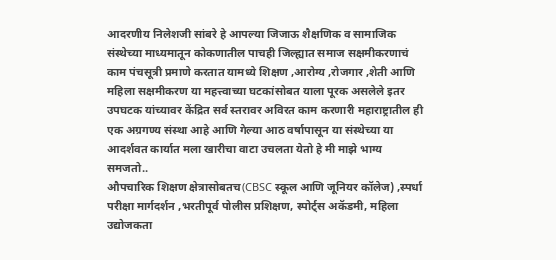आदरणीय निलेशजी सांबरे हे आपल्या जिजाऊ शैक्षणिक व सामाजिक संस्थेच्या माध्यमातून कोकणातील पाचही जिल्ह्यात समाज सक्षमीकरणाचं काम पंचसूत्री प्रमाणे करतात यामध्ये शिक्षण ,आरोग्य ,रोजगार ,शेती आणि महिला सक्षमीकरण या महत्त्वाच्या घटकांसोबत याला पूरक असलेले इतर उपघटक यांच्यावर केंद्रित सर्व स्तरावर अविरत काम करणारी महाराष्ट्रातील ही एक अग्रगण्य संस्था आहे आणि गेल्या आठ वर्षापासून या संस्थेच्या या आदर्शवत कार्यात मला खारीचा वाटा उचलता येतो हे मी माझे भाग्य समजतो..
औपचारिक शिक्षण क्षेत्रासोबतच(CBSC स्कूल आणि जूनियर कॉलेज) ,स्पर्धा परीक्षा मार्गदर्शन ,भरतीपूर्व पोलीस प्रशिक्षण, स्पोर्ट्स अकॅडमी, महिला उद्योजकता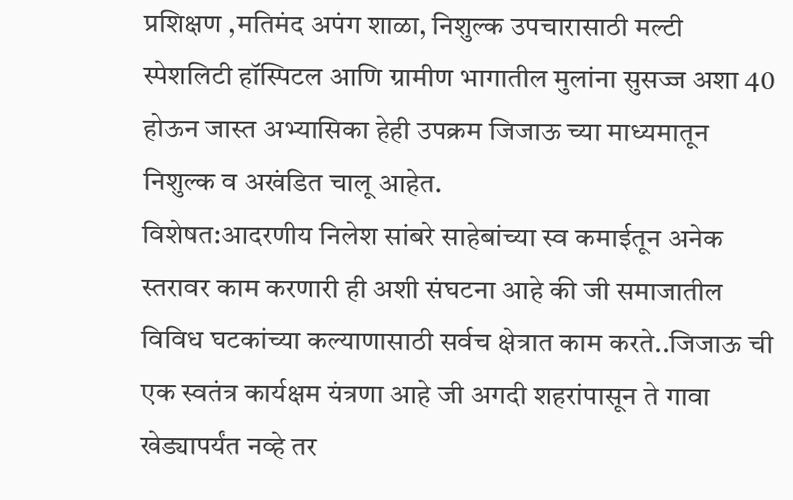प्रशिक्षण ,मतिमंद अपंग शाळा, निशुल्क उपचारासाठी मल्टी स्पेशलिटी हॉस्पिटल आणि ग्रामीण भागातील मुलांना सुसज्ज अशा 40 होऊन जास्त अभ्यासिका हेही उपक्रम जिजाऊ च्या माध्यमातून निशुल्क व अखंडित चालू आहेत.
विशेषत:आदरणीय निलेश सांबरे साहेबांच्या स्व कमाईतून अनेक स्तरावर काम करणारी ही अशी संघटना आहे की जी समाजातील विविध घटकांच्या कल्याणासाठी सर्वच क्षेत्रात काम करते..जिजाऊ ची एक स्वतंत्र कार्यक्षम यंत्रणा आहे जी अगदी शहरांपासून ते गावा खेड्यापर्यंत नव्हे तर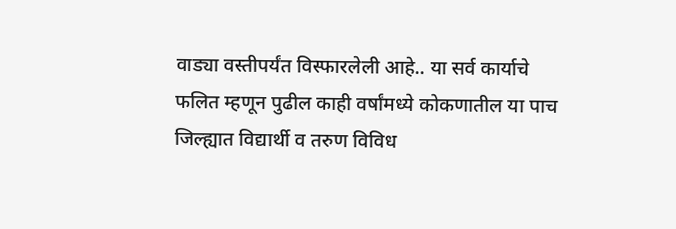वाड्या वस्तीपर्यंत विस्फारलेली आहे.. या सर्व कार्याचे फलित म्हणून पुढील काही वर्षांमध्ये कोकणातील या पाच जिल्ह्यात विद्यार्थी व तरुण विविध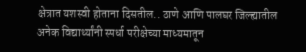क्षेत्रात यशस्वी होताना दिसतील.. ठाणे आणि पालघर जिल्ह्यातील अनेक विद्यार्थ्यांनी स्पर्धा परीक्षेच्या माध्यमातून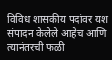विविध शासकीय पदांवर यश संपादन केलेले आहेच आणि त्यानंतरची फळी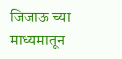जिजाऊ च्या माध्यमातून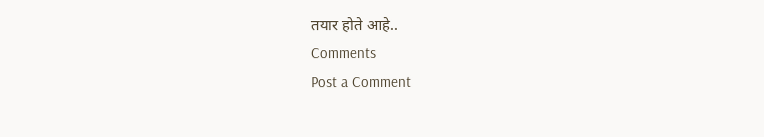तयार होते आहे..
Comments
Post a Comment